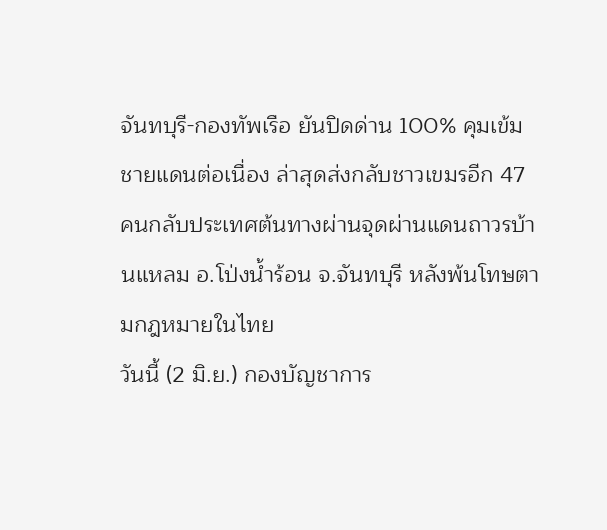จันทบุรี-กองทัพเรือ ยันปิดด่าน 100% คุมเข้มชายแดนต่อเนื่อง ล่าสุดส่งกลับชาวเขมรอีก 47 คนกลับประเทศต้นทางผ่านจุดผ่านแดนถาวรบ้านแหลม อ.โป่งน้ำร้อน จ.จันทบุรี หลังพ้นโทษตามกฎหมายในไทย
วันนี้ (2 มิ.ย.) กองบัญชาการ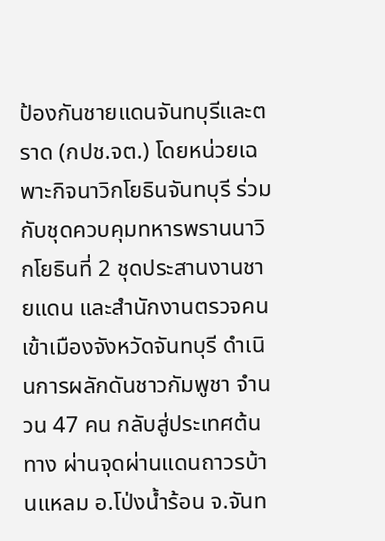ป้องกันชายแดนจันทบุรีและตราด (กปช.จต.) โดยหน่วยเฉพาะกิจนาวิกโยธินจันทบุรี ร่วมกับชุดควบคุมทหารพรานนาวิกโยธินที่ 2 ชุดประสานงานชายแดน และสำนักงานตรวจคนเข้าเมืองจังหวัดจันทบุรี ดำเนินการผลักดันชาวกัมพูชา จำนวน 47 คน กลับสู่ประเทศต้นทาง ผ่านจุดผ่านแดนถาวรบ้านแหลม อ.โป่งน้ำร้อน จ.จันท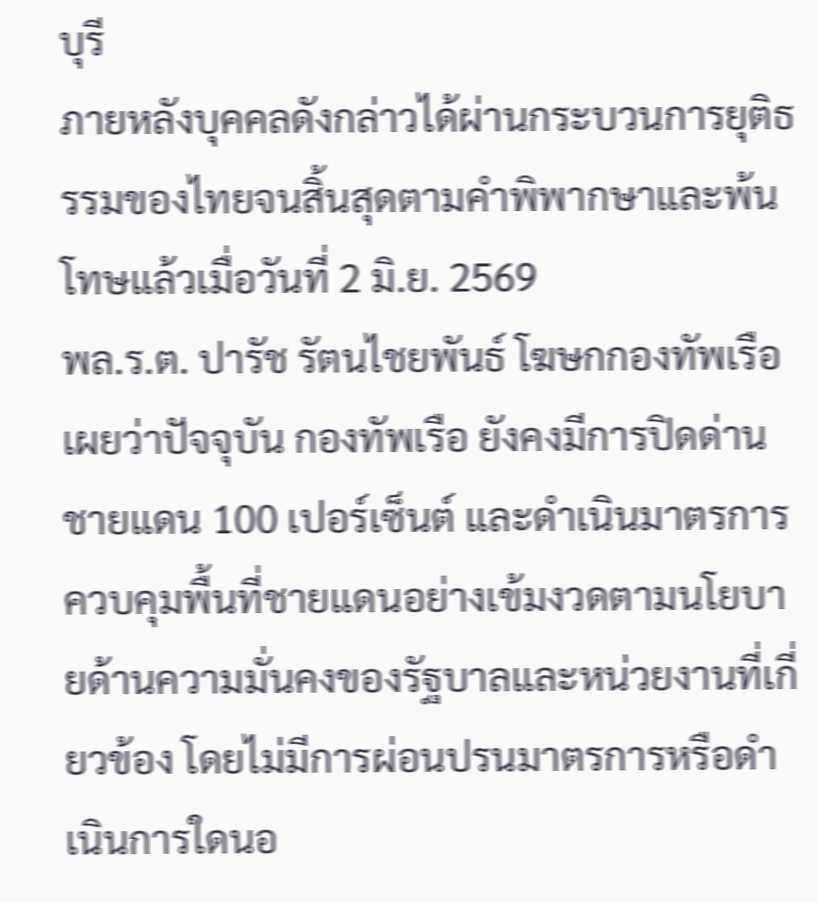บุรี
ภายหลังบุคคลดังกล่าวได้ผ่านกระบวนการยุติธรรมของไทยจนสิ้นสุดตามคำพิพากษาและพ้นโทษแล้วเมื่อวันที่ 2 มิ.ย. 2569
พล.ร.ต. ปารัช รัตนไชยพันธ์ โฆษกกองทัพเรือ เผยว่าปัจจุบัน กองทัพเรือ ยังคงมีการปิดด่านชายแดน 100 เปอร์เซ็นต์ และดำเนินมาตรการควบคุมพื้นที่ชายแดนอย่างเข้มงวดตามนโยบายด้านความมั่นคงของรัฐบาลและหน่วยงานที่เกี่ยวข้อง โดยไม่มีการผ่อนปรนมาตรการหรือดำเนินการใดนอ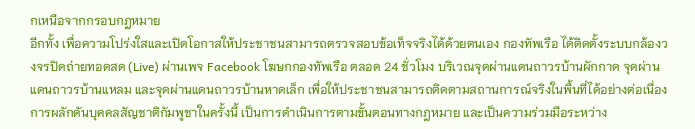กเหนือจากกรอบกฎหมาย
อีกทั้ง เพื่อความโปร่งใสและเปิดโอกาสให้ประชาชนสามารถตรวจสอบข้อเท็จจริงได้ด้วยตนเอง กองทัพเรือ ได้ติดตั้งระบบกล้องวงจรปิดถ่ายทอดสด (Live) ผ่านเพจ Facebook โฆษกกองทัพเรือ ตลอด 24 ชั่วโมง บริเวณจุดผ่านแดนถาวรบ้านผักกาด จุดผ่านแดนถาวรบ้านแหลม และจุดผ่านแดนถาวรบ้านหาดเล็ก เพื่อให้ประชาชนสามารถติดตามสถานการณ์จริงในพื้นที่ได้อย่างต่อเนื่อง
การผลักดันบุคคลสัญชาติกัมพูชาในครั้งนี้ เป็นการดำเนินการตามขั้นตอนทางกฎหมาย และเป็นความร่วมมือระหว่าง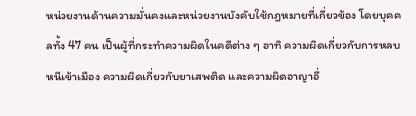หน่วยงานด้านความมั่นคงและหน่วยงานบังคับใช้กฎหมายที่เกี่ยวข้อง โดยบุคคลทั้ง 47 คน เป็นผู้ที่กระทำความผิดในคดีต่าง ๆ อาทิ ความผิดเกี่ยวกับการหลบหนีเข้าเมือง ความผิดเกี่ยวกับยาเสพติด และความผิดอาญาอื่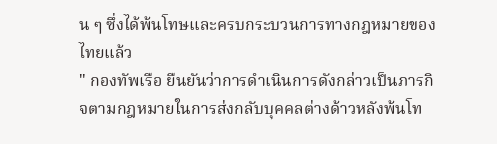น ๆ ซึ่งได้พ้นโทษและครบกระบวนการทางกฎหมายของไทยแล้ว
" กองทัพเรือ ยืนยันว่าการดำเนินการดังกล่าวเป็นภารกิจตามกฎหมายในการส่งกลับบุคคลต่างด้าวหลังพ้นโท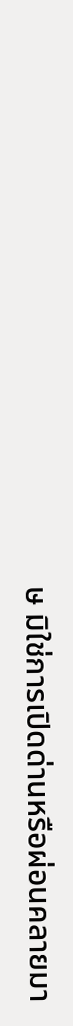ษ มิใช่การเปิดด่านหรือผ่อนคลายมา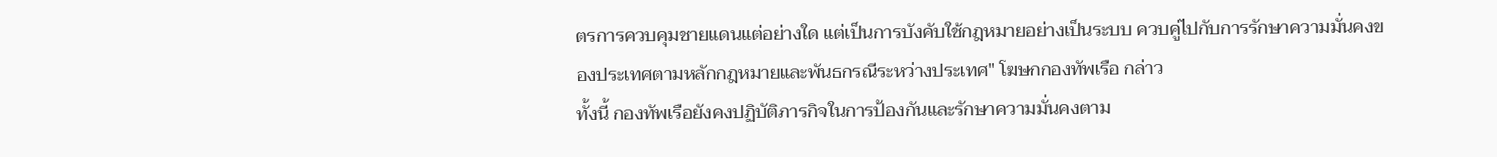ตรการควบคุมชายแดนแต่อย่างใด แต่เป็นการบังคับใช้กฎหมายอย่างเป็นระบบ ควบคู่ไปกับการรักษาความมั่นคงของประเทศตามหลักกฎหมายและพันธกรณีระหว่างประเทศ" โฆษกกองทัพเรือ กล่าว
ทั้งนี้ กองทัพเรือยังคงปฏิบัติภารกิจในการป้องกันและรักษาความมั่นคงตาม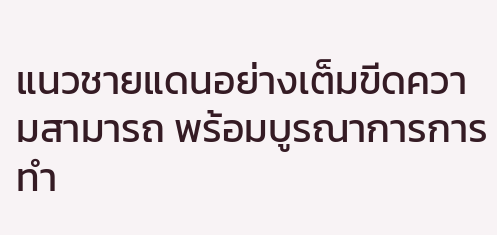แนวชายแดนอย่างเต็มขีดความสามารถ พร้อมบูรณาการการทำ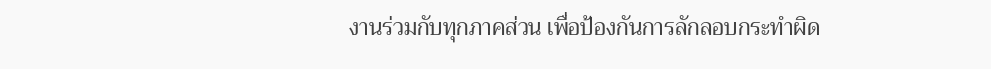งานร่วมกับทุกภาคส่วน เพื่อป้องกันการลักลอบกระทำผิด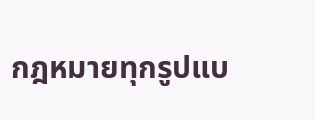กฎหมายทุกรูปแบ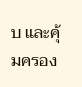บ และคุ้มครอง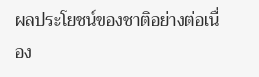ผลประโยชน์ของชาติอย่างต่อเนื่อง